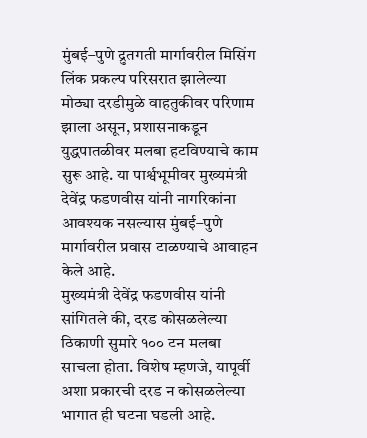मुंबई–पुणे द्रुतगती मार्गावरील मिसिंग लिंक प्रकल्प परिसरात झालेल्या मोठ्या दरडीमुळे वाहतुकीवर परिणाम झाला असून, प्रशासनाकडून युद्धपातळीवर मलबा हटविण्याचे काम सुरू आहे. या पार्श्वभूमीवर मुख्यमंत्री देवेंद्र फडणवीस यांनी नागरिकांना आवश्यक नसल्यास मुंबई–पुणे मार्गावरील प्रवास टाळण्याचे आवाहन केले आहे.
मुख्यमंत्री देवेंद्र फडणवीस यांनी सांगितले की, दरड कोसळलेल्या ठिकाणी सुमारे १०० टन मलबा साचला होता. विशेष म्हणजे, यापूर्वी अशा प्रकारची दरड न कोसळलेल्या भागात ही घटना घडली आहे.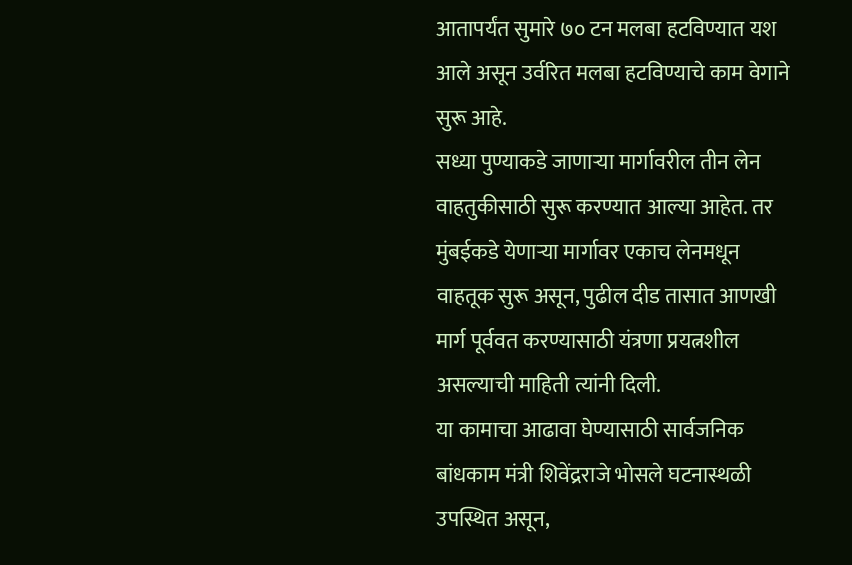आतापर्यंत सुमारे ७० टन मलबा हटविण्यात यश आले असून उर्वरित मलबा हटविण्याचे काम वेगाने सुरू आहे.
सध्या पुण्याकडे जाणाऱ्या मार्गावरील तीन लेन वाहतुकीसाठी सुरू करण्यात आल्या आहेत. तर मुंबईकडे येणाऱ्या मार्गावर एकाच लेनमधून वाहतूक सुरू असून, पुढील दीड तासात आणखी मार्ग पूर्ववत करण्यासाठी यंत्रणा प्रयत्नशील असल्याची माहिती त्यांनी दिली.
या कामाचा आढावा घेण्यासाठी सार्वजनिक बांधकाम मंत्री शिवेंद्रराजे भोसले घटनास्थळी उपस्थित असून,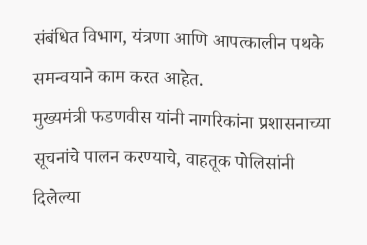संबंधित विभाग, यंत्रणा आणि आपत्कालीन पथके समन्वयाने काम करत आहेत.
मुख्यमंत्री फडणवीस यांनी नागरिकांना प्रशासनाच्या सूचनांचे पालन करण्याचे, वाहतूक पोलिसांनी दिलेल्या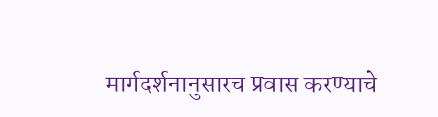मार्गदर्शनानुसारच प्रवास करण्याचे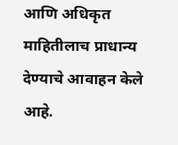आणि अधिकृत माहितीलाच प्राधान्य देण्याचे आवाहन केले आहे.